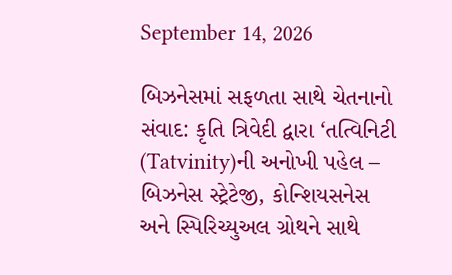September 14, 2026

બિઝનેસમાં સફળતા સાથે ચેતનાનો સંવાદ: કૃતિ ત્રિવેદી દ્વારા ‘તત્વિનિટી (Tatvinity)ની અનોખી પહેલ – બિઝનેસ સ્ટ્રેટેજી, કોન્શિયસનેસ અને સ્પિરિચ્યુઅલ ગ્રોથને સાથે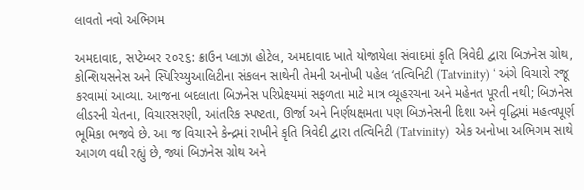લાવતો નવો અભિગમ

અમદાવાદ, સપ્ટેમ્બર ૨૦૨૬: ક્રાઉન પ્લાઝા હોટેલ, અમદાવાદ ખાતે યોજાયેલા સંવાદમાં કૃતિ ત્રિવેદી દ્વારા બિઝનેસ ગ્રોથ, કોન્શિયસનેસ અને સ્પિરિચ્યુઆલિટીના સંકલન સાથેની તેમની અનોખી પહેલ ‘તત્વિનિટી (Tatvinity) ‘ અંગે વિચારો રજૂ કરવામાં આવ્યા. આજના બદલાતા બિઝનેસ પરિપ્રેક્ષ્યમાં સફળતા માટે માત્ર વ્યૂહરચના અને મહેનત પૂરતી નથી; બિઝનેસ લીડરની ચેતના, વિચારસરણી, આંતરિક સ્પષ્ટતા, ઊર્જા અને નિર્ણયક્ષમતા પણ બિઝનેસની દિશા અને વૃદ્ધિમાં મહત્વપૂર્ણ ભૂમિકા ભજવે છે. આ જ વિચારને કેન્દ્રમાં રાખીને કૃતિ ત્રિવેદી દ્વારા તત્વિનિટી (Tatvinity)  એક અનોખા અભિગમ સાથે આગળ વધી રહ્યું છે, જ્યાં બિઝનેસ ગ્રોથ અને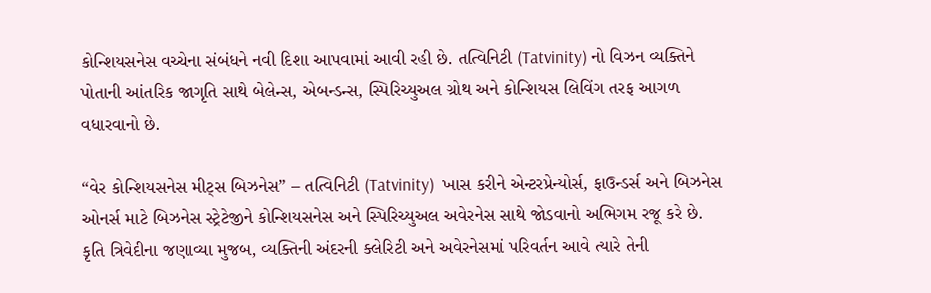કોન્શિયસનેસ વચ્ચેના સંબંધને નવી દિશા આપવામાં આવી રહી છે. તત્વિનિટી (Tatvinity) નો વિઝન વ્યક્તિને પોતાની આંતરિક જાગૃતિ સાથે બેલેન્સ, એબન્ડન્સ, સ્પિરિચ્યુઅલ ગ્રોથ અને કોન્શિયસ લિવિંગ તરફ આગળ વધારવાનો છે.

“વેર કોન્શિયસનેસ મીટ્સ બિઝનેસ” – તત્વિનિટી (Tatvinity)  ખાસ કરીને એન્ટરપ્રેન્યોર્સ, ફાઉન્ડર્સ અને બિઝનેસ ઓનર્સ માટે બિઝનેસ સ્ટ્રેટેજીને કોન્શિયસનેસ અને સ્પિરિચ્યુઅલ અવેરનેસ સાથે જોડવાનો અભિગમ રજૂ કરે છે. કૃતિ ત્રિવેદીના જણાવ્યા મુજબ, વ્યક્તિની અંદરની ક્લેરિટી અને અવેરનેસમાં પરિવર્તન આવે ત્યારે તેની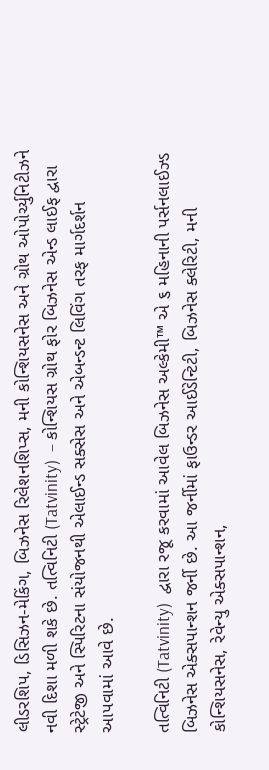લીડરશિપ, ડિસિઝન-મેકિંગ, બિઝનેસ રિલેશનશિપ્સ, મની કોન્શિયસનેસ અને ગ્રોથ ઓપોર્ચ્યુનિટીઝને નવી દિશા મળી શકે છે. તત્વિનિટી (Tatvinity)  – કોન્શિયસ ગ્રોથ ફોર બિઝનેસ એન્ડ લાઈફ દ્વારા સ્ટ્રેટેજી અને સ્પિરિટના સંયોજનથી એલાઈન્ડ સક્સેસ અને એબન્ડન્ટ લિવિંગ તરફ માર્ગદર્શન આપવામાં આવે છે.

તત્વિનિટી (Tatvinity)  દ્વારા રજૂ કરવામાં આવેલ બિઝનેસ અલ્કેમી™ એ ૬ મહિનાની પર્સનલાઈઝ્ડ બિઝનેસ એક્સપાન્શન જર્ની છે. આ જર્નીમાં ફાઉન્ડર આઈડેન્ટિટી, બિઝનેસ ક્લેરિટી, મની કોન્શિયસનેસ, રેવેન્યુ એક્સપાન્શન,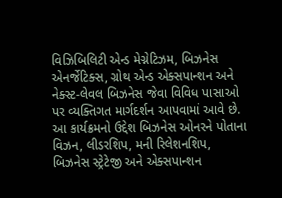વિઝિબિલિટી એન્ડ મેગ્નેટિઝમ, બિઝનેસ એનર્જેટિક્સ, ગ્રોથ એન્ડ એક્સપાન્શન અને નેક્સ્ટ-લેવલ બિઝનેસ જેવા વિવિધ પાસાઓ પર વ્યક્તિગત માર્ગદર્શન આપવામાં આવે છે. આ કાર્યક્રમનો ઉદ્દેશ બિઝનેસ ઓનરને પોતાના વિઝન, લીડરશિપ, મની રિલેશનશિપ, બિઝનેસ સ્ટ્રેટેજી અને એક્સપાન્શન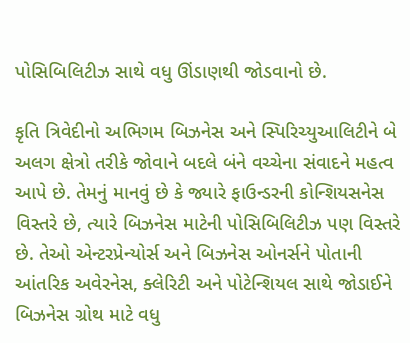પોસિબિલિટીઝ સાથે વધુ ઊંડાણથી જોડવાનો છે.

કૃતિ ત્રિવેદીનો અભિગમ બિઝનેસ અને સ્પિરિચ્યુઆલિટીને બે અલગ ક્ષેત્રો તરીકે જોવાને બદલે બંને વચ્ચેના સંવાદને મહત્વ આપે છે. તેમનું માનવું છે કે જ્યારે ફાઉન્ડરની કોન્શિયસનેસ વિસ્તરે છે, ત્યારે બિઝનેસ માટેની પોસિબિલિટીઝ પણ વિસ્તરે છે. તેઓ એન્ટરપ્રેન્યોર્સ અને બિઝનેસ ઓનર્સને પોતાની આંતરિક અવેરનેસ, ક્લેરિટી અને પોટેન્શિયલ સાથે જોડાઈને બિઝનેસ ગ્રોથ માટે વધુ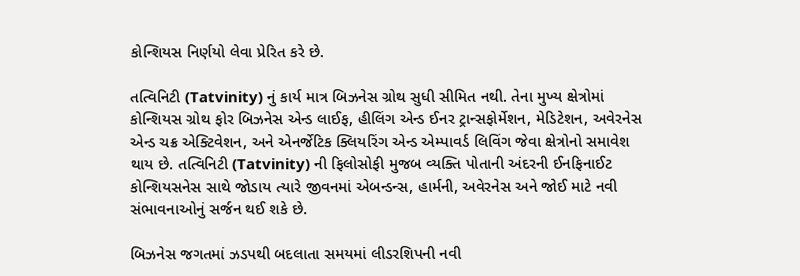કોન્શિયસ નિર્ણયો લેવા પ્રેરિત કરે છે.

તત્વિનિટી (Tatvinity) નું કાર્ય માત્ર બિઝનેસ ગ્રોથ સુધી સીમિત નથી. તેના મુખ્ય ક્ષેત્રોમાં કોન્શિયસ ગ્રોથ ફોર બિઝનેસ એન્ડ લાઈફ, હીલિંગ એન્ડ ઈનર ટ્રાન્સફોર્મેશન, મેડિટેશન, અવેરનેસ એન્ડ ચક્ર એક્ટિવેશન, અને એનર્જેટિક ક્લિયરિંગ એન્ડ એમ્પાવર્ડ લિવિંગ જેવા ક્ષેત્રોનો સમાવેશ થાય છે. તત્વિનિટી (Tatvinity) ની ફિલોસોફી મુજબ વ્યક્તિ પોતાની અંદરની ઈનફિનાઈટ કોન્શિયસનેસ સાથે જોડાય ત્યારે જીવનમાં એબન્ડન્સ, હાર્મની, અવેરનેસ અને જોઈ માટે નવી સંભાવનાઓનું સર્જન થઈ શકે છે.

બિઝનેસ જગતમાં ઝડપથી બદલાતા સમયમાં લીડરશિપની નવી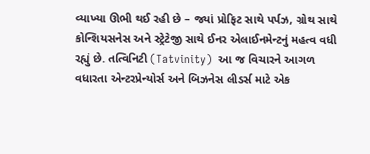વ્યાખ્યા ઊભી થઈ રહી છે – જ્યાં પ્રોફિટ સાથે પર્પઝ, ગ્રોથ સાથે કોન્શિયસનેસ અને સ્ટ્રેટેજી સાથે ઈનર એલાઈનમેન્ટનું મહત્વ વધી રહ્યું છે. તત્વિનિટી (Tatvinity)  આ જ વિચારને આગળ વધારતા એન્ટરપ્રેન્યોર્સ અને બિઝનેસ લીડર્સ માટે એક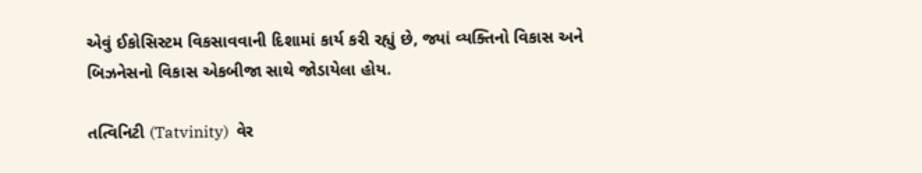એવું ઈકોસિસ્ટમ વિકસાવવાની દિશામાં કાર્ય કરી રહ્યું છે, જ્યાં વ્યક્તિનો વિકાસ અને બિઝનેસનો વિકાસ એકબીજા સાથે જોડાયેલા હોય.

તત્વિનિટી (Tatvinity)  વેર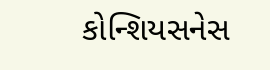કોન્શિયસનેસ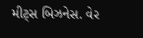મીટ્સ બિઝનેસ. વેર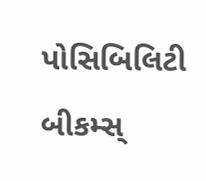પોસિબિલિટી બીકમ્સ્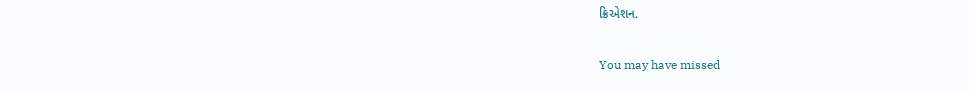ક્રિએશન.

You may have missed